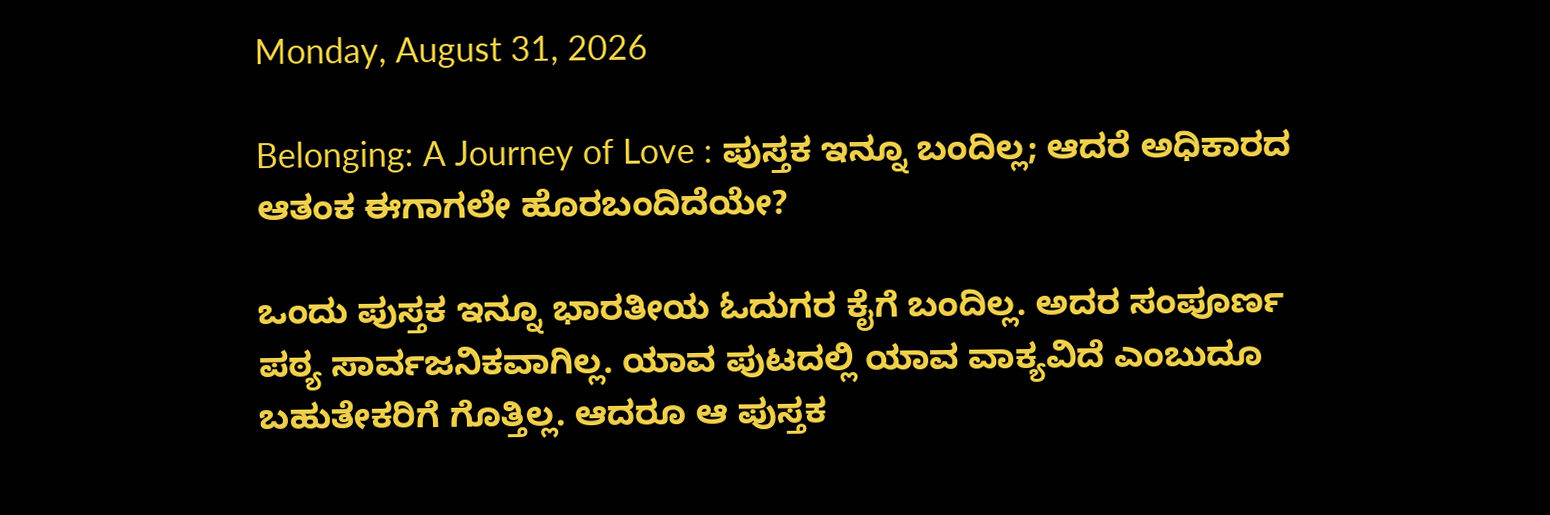Monday, August 31, 2026

Belonging: A Journey of Love : ಪುಸ್ತಕ ಇನ್ನೂ ಬಂದಿಲ್ಲ; ಆದರೆ ಅಧಿಕಾರದ ಆತಂಕ ಈಗಾಗಲೇ ಹೊರಬಂದಿದೆಯೇ?

ಒಂದು ಪುಸ್ತಕ ಇನ್ನೂ ಭಾರತೀಯ ಓದುಗರ ಕೈಗೆ ಬಂದಿಲ್ಲ. ಅದರ ಸಂಪೂರ್ಣ ಪಠ್ಯ ಸಾರ್ವಜನಿಕವಾಗಿಲ್ಲ. ಯಾವ ಪುಟದಲ್ಲಿ ಯಾವ ವಾಕ್ಯವಿದೆ ಎಂಬುದೂ ಬಹುತೇಕರಿಗೆ ಗೊತ್ತಿಲ್ಲ. ಆದರೂ ಆ ಪುಸ್ತಕ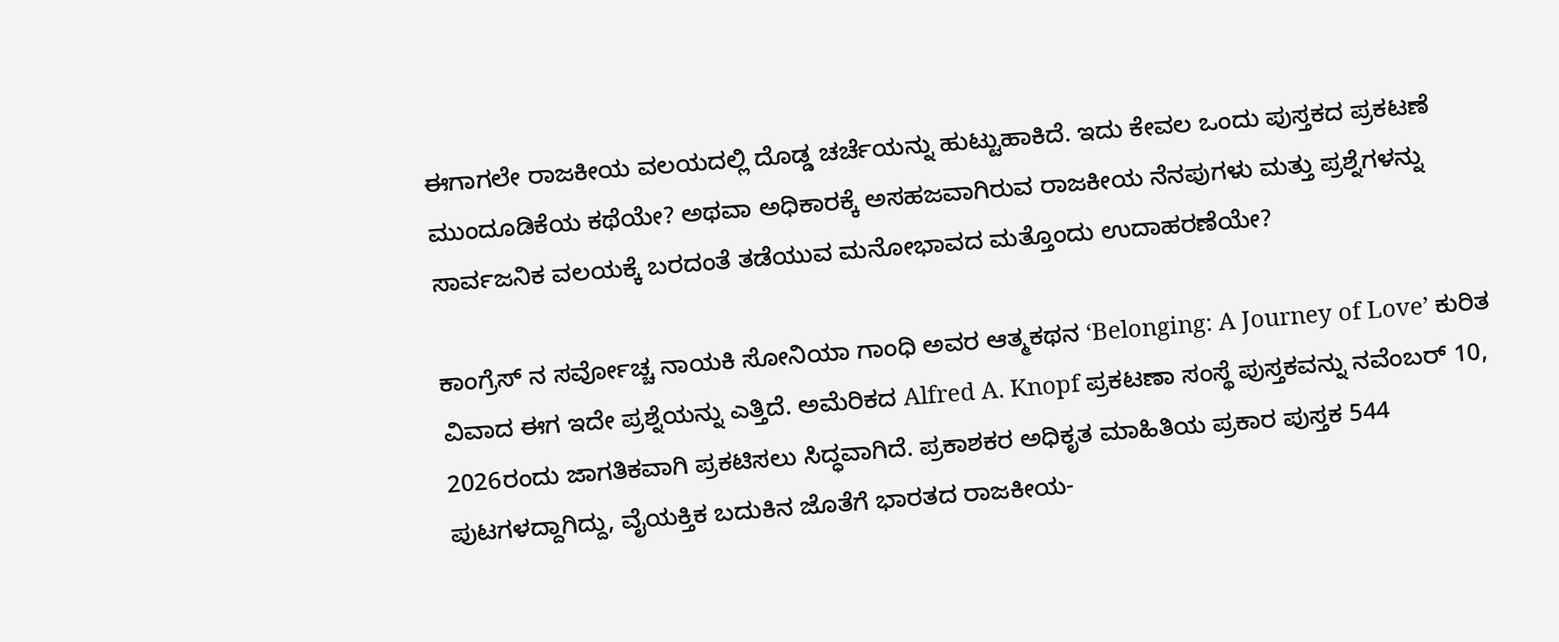ಈಗಾಗಲೇ ರಾಜಕೀಯ ವಲಯದಲ್ಲಿ ದೊಡ್ಡ ಚರ್ಚೆಯನ್ನು ಹುಟ್ಟುಹಾಕಿದೆ. ಇದು ಕೇವಲ ಒಂದು ಪುಸ್ತಕದ ಪ್ರಕಟಣೆ ಮುಂದೂಡಿಕೆಯ ಕಥೆಯೇ? ಅಥವಾ ಅಧಿಕಾರಕ್ಕೆ ಅಸಹಜವಾಗಿರುವ ರಾಜಕೀಯ ನೆನಪುಗಳು ಮತ್ತು ಪ್ರಶ್ನೆಗಳನ್ನು ಸಾರ್ವಜನಿಕ ವಲಯಕ್ಕೆ ಬರದಂತೆ ತಡೆಯುವ ಮನೋಭಾವದ ಮತ್ತೊಂದು ಉದಾಹರಣೆಯೇ?

ಕಾಂಗ್ರೆಸ್ ನ ಸರ್ವೋಚ್ಚ ನಾಯಕಿ ಸೋನಿಯಾ ಗಾಂಧಿ ಅವರ ಆತ್ಮಕಥನ ‘Belonging: A Journey of Love’ ಕುರಿತ ವಿವಾದ ಈಗ ಇದೇ ಪ್ರಶ್ನೆಯನ್ನು ಎತ್ತಿದೆ. ಅಮೆರಿಕದ Alfred A. Knopf ಪ್ರಕಟಣಾ ಸಂಸ್ಥೆ ಪುಸ್ತಕವನ್ನು ನವೆಂಬರ್ 10, 2026ರಂದು ಜಾಗತಿಕವಾಗಿ ಪ್ರಕಟಿಸಲು ಸಿದ್ಧವಾಗಿದೆ. ಪ್ರಕಾಶಕರ ಅಧಿಕೃತ ಮಾಹಿತಿಯ ಪ್ರಕಾರ ಪುಸ್ತಕ 544 ಪುಟಗಳದ್ದಾಗಿದ್ದು, ವೈಯಕ್ತಿಕ ಬದುಕಿನ ಜೊತೆಗೆ ಭಾರತದ ರಾಜಕೀಯ-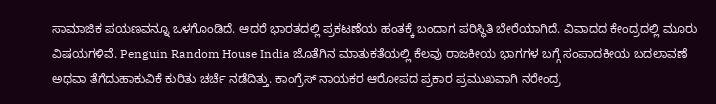ಸಾಮಾಜಿಕ ಪಯಣವನ್ನೂ ಒಳಗೊಂಡಿದೆ. ಆದರೆ ಭಾರತದಲ್ಲಿ ಪ್ರಕಟಣೆಯ ಹಂತಕ್ಕೆ ಬಂದಾಗ ಪರಿಸ್ಥಿತಿ ಬೇರೆಯಾಗಿದೆ. ವಿವಾದದ ಕೇಂದ್ರದಲ್ಲಿ ಮೂರು ವಿಷಯಗಳಿವೆ. Penguin Random House India ಜೊತೆಗಿನ ಮಾತುಕತೆಯಲ್ಲಿ ಕೆಲವು ರಾಜಕೀಯ ಭಾಗಗಳ ಬಗ್ಗೆ ಸಂಪಾದಕೀಯ ಬದಲಾವಣೆ ಅಥವಾ ತೆಗೆದುಹಾಕುವಿಕೆ ಕುರಿತು ಚರ್ಚೆ ನಡೆದಿತ್ತು. ಕಾಂಗ್ರೆಸ್ ನಾಯಕರ ಆರೋಪದ ಪ್ರಕಾರ ಪ್ರಮುಖವಾಗಿ ನರೇಂದ್ರ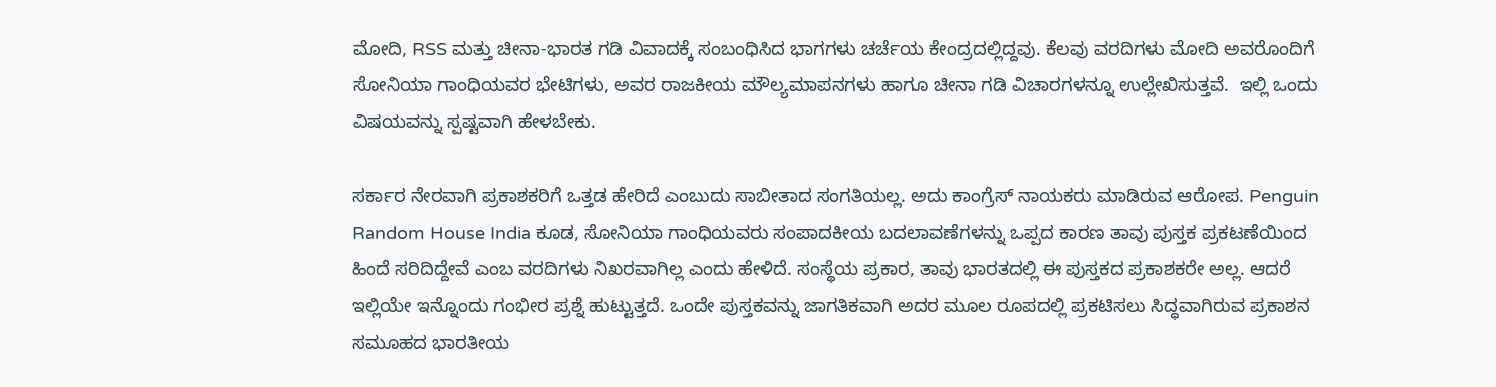ಮೋದಿ, RSS ಮತ್ತು ಚೀನಾ-ಭಾರತ ಗಡಿ ವಿವಾದಕ್ಕೆ ಸಂಬಂಧಿಸಿದ ಭಾಗಗಳು ಚರ್ಚೆಯ ಕೇಂದ್ರದಲ್ಲಿದ್ದವು. ಕೆಲವು ವರದಿಗಳು ಮೋದಿ ಅವರೊಂದಿಗೆ ಸೋನಿಯಾ ಗಾಂಧಿಯವರ ಭೇಟಿಗಳು, ಅವರ ರಾಜಕೀಯ ಮೌಲ್ಯಮಾಪನಗಳು ಹಾಗೂ ಚೀನಾ ಗಡಿ ವಿಚಾರಗಳನ್ನೂ ಉಲ್ಲೇಖಿಸುತ್ತವೆ.  ಇಲ್ಲಿ ಒಂದು ವಿಷಯವನ್ನು ಸ್ಪಷ್ಟವಾಗಿ ಹೇಳಬೇಕು.

ಸರ್ಕಾರ ನೇರವಾಗಿ ಪ್ರಕಾಶಕರಿಗೆ ಒತ್ತಡ ಹೇರಿದೆ ಎಂಬುದು ಸಾಬೀತಾದ ಸಂಗತಿಯಲ್ಲ. ಅದು ಕಾಂಗ್ರೆಸ್ ನಾಯಕರು ಮಾಡಿರುವ ಆರೋಪ. Penguin Random House India ಕೂಡ, ಸೋನಿಯಾ ಗಾಂಧಿಯವರು ಸಂಪಾದಕೀಯ ಬದಲಾವಣೆಗಳನ್ನು ಒಪ್ಪದ ಕಾರಣ ತಾವು ಪುಸ್ತಕ ಪ್ರಕಟಣೆಯಿಂದ ಹಿಂದೆ ಸರಿದಿದ್ದೇವೆ ಎಂಬ ವರದಿಗಳು ನಿಖರವಾಗಿಲ್ಲ ಎಂದು ಹೇಳಿದೆ. ಸಂಸ್ಥೆಯ ಪ್ರಕಾರ, ತಾವು ಭಾರತದಲ್ಲಿ ಈ ಪುಸ್ತಕದ ಪ್ರಕಾಶಕರೇ ಅಲ್ಲ. ಆದರೆ ಇಲ್ಲಿಯೇ ಇನ್ನೊಂದು ಗಂಭೀರ ಪ್ರಶ್ನೆ ಹುಟ್ಟುತ್ತದೆ. ಒಂದೇ ಪುಸ್ತಕವನ್ನು ಜಾಗತಿಕವಾಗಿ ಅದರ ಮೂಲ ರೂಪದಲ್ಲಿ ಪ್ರಕಟಿಸಲು ಸಿದ್ಧವಾಗಿರುವ ಪ್ರಕಾಶನ ಸಮೂಹದ ಭಾರತೀಯ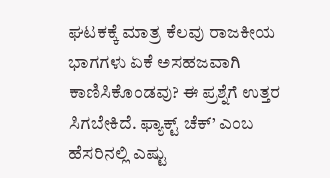ಘಟಕಕ್ಕೆ ಮಾತ್ರ ಕೆಲವು ರಾಜಕೀಯ ಭಾಗಗಳು ಏಕೆ ಅಸಹಜವಾಗಿ ಕಾಣಿಸಿಕೊಂಡವು? ಈ ಪ್ರಶ್ನೆಗೆ ಉತ್ತರ ಸಿಗಬೇಕಿದೆ. ಫ್ಯಾಕ್ಟ್ ಚೆಕ್’ ಎಂಬ ಹೆಸರಿನಲ್ಲಿ ಎಷ್ಟು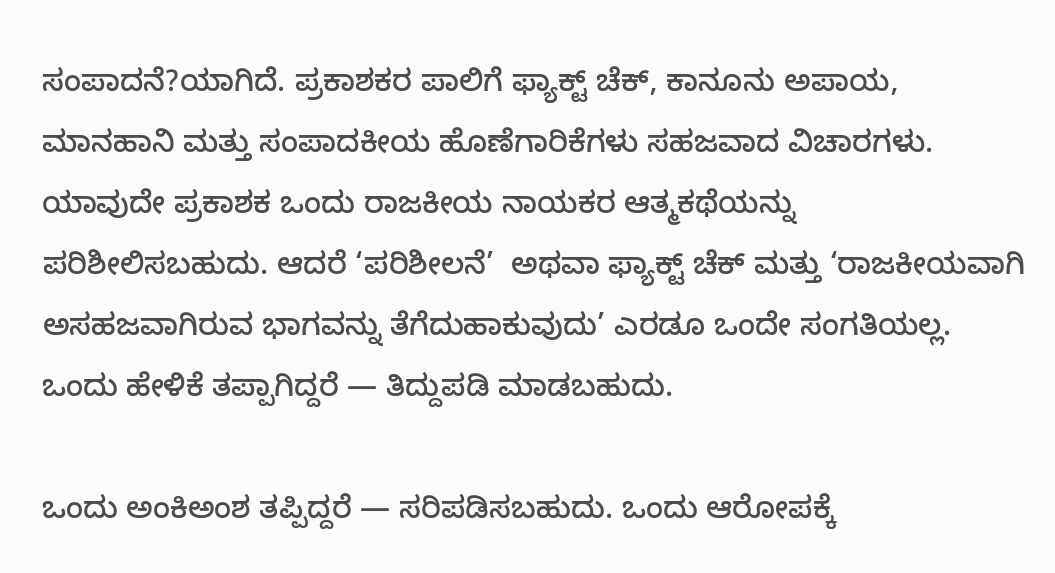ಸಂಪಾದನೆ?ಯಾಗಿದೆ. ಪ್ರಕಾಶಕರ ಪಾಲಿಗೆ ಫ್ಯಾಕ್ಟ್‌ ಚೆಕ್, ಕಾನೂನು ಅಪಾಯ, ಮಾನಹಾನಿ ಮತ್ತು ಸಂಪಾದಕೀಯ ಹೊಣೆಗಾರಿಕೆಗಳು ಸಹಜವಾದ ವಿಚಾರಗಳು. ಯಾವುದೇ ಪ್ರಕಾಶಕ ಒಂದು ರಾಜಕೀಯ ನಾಯಕರ ಆತ್ಮಕಥೆಯನ್ನು ಪರಿಶೀಲಿಸಬಹುದು. ಆದರೆ ‘ಪರಿಶೀಲನೆ’  ಅಥವಾ ಫ್ಯಾಕ್ಟ್‌ ಚೆಕ್ ಮತ್ತು ‘ರಾಜಕೀಯವಾಗಿ ಅಸಹಜವಾಗಿರುವ ಭಾಗವನ್ನು ತೆಗೆದುಹಾಕುವುದು’ ಎರಡೂ ಒಂದೇ ಸಂಗತಿಯಲ್ಲ. ಒಂದು ಹೇಳಿಕೆ ತಪ್ಪಾಗಿದ್ದರೆ — ತಿದ್ದುಪಡಿ ಮಾಡಬಹುದು.

ಒಂದು ಅಂಕಿಅಂಶ ತಪ್ಪಿದ್ದರೆ — ಸರಿಪಡಿಸಬಹುದು. ಒಂದು ಆರೋಪಕ್ಕೆ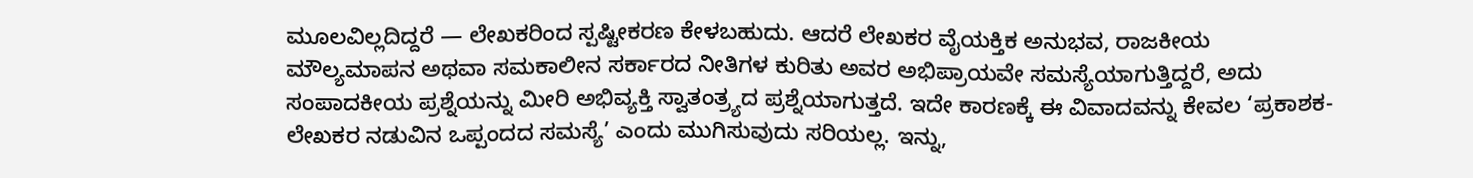ಮೂಲವಿಲ್ಲದಿದ್ದರೆ — ಲೇಖಕರಿಂದ ಸ್ಪಷ್ಟೀಕರಣ ಕೇಳಬಹುದು. ಆದರೆ ಲೇಖಕರ ವೈಯಕ್ತಿಕ ಅನುಭವ, ರಾಜಕೀಯ ಮೌಲ್ಯಮಾಪನ ಅಥವಾ ಸಮಕಾಲೀನ ಸರ್ಕಾರದ ನೀತಿಗಳ ಕುರಿತು ಅವರ ಅಭಿಪ್ರಾಯವೇ ಸಮಸ್ಯೆಯಾಗುತ್ತಿದ್ದರೆ, ಅದು ಸಂಪಾದಕೀಯ ಪ್ರಶ್ನೆಯನ್ನು ಮೀರಿ ಅಭಿವ್ಯಕ್ತಿ ಸ್ವಾತಂತ್ರ್ಯದ ಪ್ರಶ್ನೆಯಾಗುತ್ತದೆ. ಇದೇ ಕಾರಣಕ್ಕೆ ಈ ವಿವಾದವನ್ನು ಕೇವಲ ‘ಪ್ರಕಾಶಕ-ಲೇಖಕರ ನಡುವಿನ ಒಪ್ಪಂದದ ಸಮಸ್ಯೆ’ ಎಂದು ಮುಗಿಸುವುದು ಸರಿಯಲ್ಲ. ಇನ್ನು,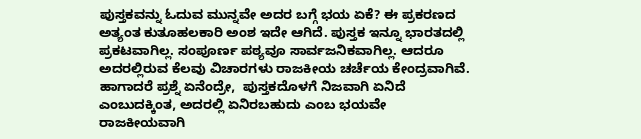ಪುಸ್ತಕವನ್ನು ಓದುವ ಮುನ್ನವೇ ಅದರ ಬಗ್ಗೆ ಭಯ ಏಕೆ? ಈ ಪ್ರಕರಣದ ಅತ್ಯಂತ ಕುತೂಹಲಕಾರಿ ಅಂಶ ಇದೇ ಆಗಿದೆ. ಪುಸ್ತಕ ಇನ್ನೂ ಭಾರತದಲ್ಲಿ ಪ್ರಕಟವಾಗಿಲ್ಲ. ಸಂಪೂರ್ಣ ಪಠ್ಯವೂ ಸಾರ್ವಜನಿಕವಾಗಿಲ್ಲ. ಆದರೂ ಅದರಲ್ಲಿರುವ ಕೆಲವು ವಿಚಾರಗಳು ರಾಜಕೀಯ ಚರ್ಚೆಯ ಕೇಂದ್ರವಾಗಿವೆ. ಹಾಗಾದರೆ ಪ್ರಶ್ನೆ ಏನೆಂದ್ರೇ,  ಪುಸ್ತಕದೊಳಗೆ ನಿಜವಾಗಿ ಏನಿದೆ ಎಂಬುದಕ್ಕಿಂತ, ಅದರಲ್ಲಿ ಏನಿರಬಹುದು ಎಂಬ ಭಯವೇ ರಾಜಕೀಯವಾಗಿ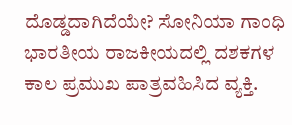ದೊಡ್ಡದಾಗಿದೆಯೇ? ಸೋನಿಯಾ ಗಾಂಧಿ ಭಾರತೀಯ ರಾಜಕೀಯದಲ್ಲಿ ದಶಕಗಳ ಕಾಲ ಪ್ರಮುಖ ಪಾತ್ರವಹಿಸಿದ ವ್ಯಕ್ತಿ.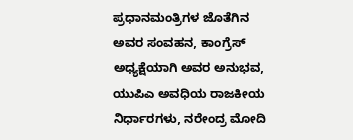ಪ್ರಧಾನಮಂತ್ರಿಗಳ ಜೊತೆಗಿನ ಅವರ ಸಂವಹನ, ಕಾಂಗ್ರೆಸ್ ಅಧ್ಯಕ್ಷೆಯಾಗಿ ಅವರ ಅನುಭವ, ಯುಪಿಎ ಅವಧಿಯ ರಾಜಕೀಯ ನಿರ್ಧಾರಗಳು, ನರೇಂದ್ರ ಮೋದಿ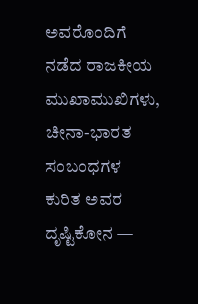ಅವರೊಂದಿಗೆ ನಡೆದ ರಾಜಕೀಯ ಮುಖಾಮುಖಿಗಳು, ಚೀನಾ-ಭಾರತ ಸಂಬಂಧಗಳ ಕುರಿತ ಅವರ ದೃಷ್ಟಿಕೋನ —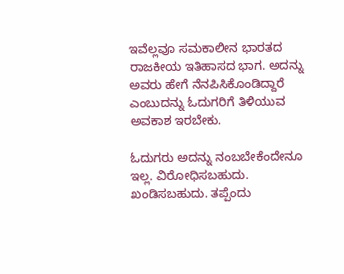ಇವೆಲ್ಲವೂ ಸಮಕಾಲೀನ ಭಾರತದ ರಾಜಕೀಯ ಇತಿಹಾಸದ ಭಾಗ. ಅದನ್ನು ಅವರು ಹೇಗೆ ನೆನಪಿಸಿಕೊಂಡಿದ್ದಾರೆ ಎಂಬುದನ್ನು ಓದುಗರಿಗೆ ತಿಳಿಯುವ ಅವಕಾಶ ಇರಬೇಕು.

ಓದುಗರು ಅದನ್ನು ನಂಬಬೇಕೆಂದೇನೂ ಇಲ್ಲ. ವಿರೋಧಿಸಬಹುದು. ಖಂಡಿಸಬಹುದು. ತಪ್ಪೆಂದು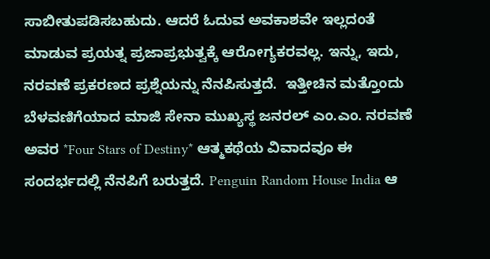ಸಾಬೀತುಪಡಿಸಬಹುದು. ಆದರೆ ಓದುವ ಅವಕಾಶವೇ ಇಲ್ಲದಂತೆ ಮಾಡುವ ಪ್ರಯತ್ನ ಪ್ರಜಾಪ್ರಭುತ್ವಕ್ಕೆ ಆರೋಗ್ಯಕರವಲ್ಲ. ಇನ್ನು, ಇದು, ನರವಣೆ ಪ್ರಕರಣದ ಪ್ರಶ್ನೆಯನ್ನು ನೆನಪಿಸುತ್ತದೆ.  ಇತ್ತೀಚಿನ ಮತ್ತೊಂದು ಬೆಳವಣಿಗೆಯಾದ ಮಾಜಿ ಸೇನಾ ಮುಖ್ಯಸ್ಥ ಜನರಲ್ ಎಂ.ಎಂ. ನರವಣೆ ಅವರ *Four Stars of Destiny* ಆತ್ಮಕಥೆಯ ವಿವಾದವೂ ಈ ಸಂದರ್ಭದಲ್ಲಿ ನೆನಪಿಗೆ ಬರುತ್ತದೆ. Penguin Random House India ಆ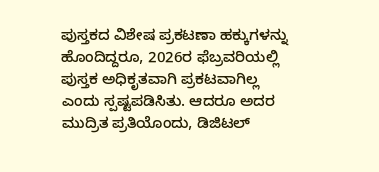ಪುಸ್ತಕದ ವಿಶೇಷ ಪ್ರಕಟಣಾ ಹಕ್ಕುಗಳನ್ನು ಹೊಂದಿದ್ದರೂ, 2026ರ ಫೆಬ್ರವರಿಯಲ್ಲಿ ಪುಸ್ತಕ ಅಧಿಕೃತವಾಗಿ ಪ್ರಕಟವಾಗಿಲ್ಲ ಎಂದು ಸ್ಪಷ್ಟಪಡಿಸಿತು. ಆದರೂ ಅದರ ಮುದ್ರಿತ ಪ್ರತಿಯೊಂದು, ಡಿಜಿಟಲ್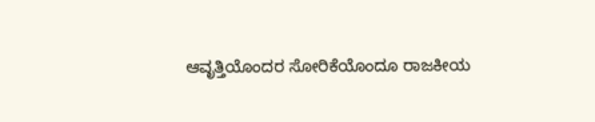ಆವೃತ್ತಿಯೊಂದರ ಸೋರಿಕೆಯೊಂದೂ ರಾಜಕೀಯ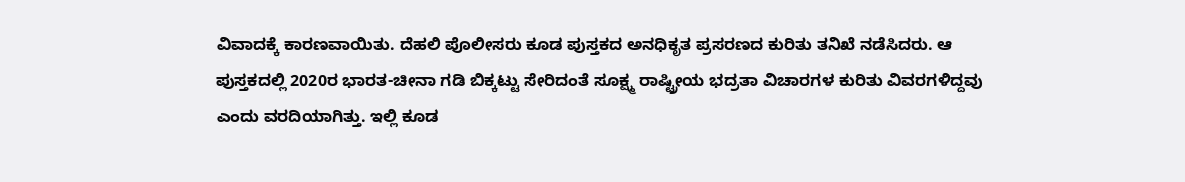ವಿವಾದಕ್ಕೆ ಕಾರಣವಾಯಿತು. ದೆಹಲಿ ಪೊಲೀಸರು ಕೂಡ ಪುಸ್ತಕದ ಅನಧಿಕೃತ ಪ್ರಸರಣದ ಕುರಿತು ತನಿಖೆ ನಡೆಸಿದರು. ಆ ಪುಸ್ತಕದಲ್ಲಿ 2020ರ ಭಾರತ-ಚೀನಾ ಗಡಿ ಬಿಕ್ಕಟ್ಟು ಸೇರಿದಂತೆ ಸೂಕ್ಷ್ಮ ರಾಷ್ಟ್ರೀಯ ಭದ್ರತಾ ವಿಚಾರಗಳ ಕುರಿತು ವಿವರಗಳಿದ್ದವು ಎಂದು ವರದಿಯಾಗಿತ್ತು. ಇಲ್ಲಿ ಕೂಡ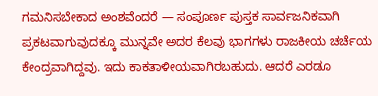ಗಮನಿಸಬೇಕಾದ ಅಂಶವೆಂದರೆ — ಸಂಪೂರ್ಣ ಪುಸ್ತಕ ಸಾರ್ವಜನಿಕವಾಗಿ ಪ್ರಕಟವಾಗುವುದಕ್ಕೂ ಮುನ್ನವೇ ಅದರ ಕೆಲವು ಭಾಗಗಳು ರಾಜಕೀಯ ಚರ್ಚೆಯ ಕೇಂದ್ರವಾಗಿದ್ದವು. ಇದು ಕಾಕತಾಳೀಯವಾಗಿರಬಹುದು. ಆದರೆ ಎರಡೂ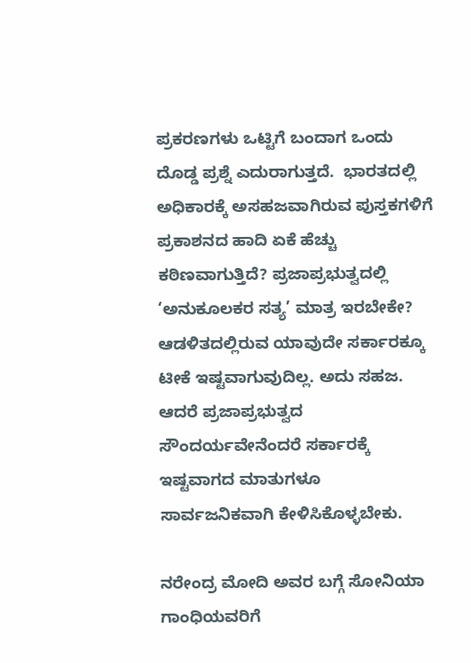ಪ್ರಕರಣಗಳು ಒಟ್ಟಿಗೆ ಬಂದಾಗ ಒಂದು ದೊಡ್ಡ ಪ್ರಶ್ನೆ ಎದುರಾಗುತ್ತದೆ.  ಭಾರತದಲ್ಲಿ ಅಧಿಕಾರಕ್ಕೆ ಅಸಹಜವಾಗಿರುವ ಪುಸ್ತಕಗಳಿಗೆ ಪ್ರಕಾಶನದ ಹಾದಿ ಏಕೆ ಹೆಚ್ಚು ಕಠಿಣವಾಗುತ್ತಿದೆ? ಪ್ರಜಾಪ್ರಭುತ್ವದಲ್ಲಿ ‘ಅನುಕೂಲಕರ ಸತ್ಯ’ ಮಾತ್ರ ಇರಬೇಕೇ? ಆಡಳಿತದಲ್ಲಿರುವ ಯಾವುದೇ ಸರ್ಕಾರಕ್ಕೂ ಟೀಕೆ ಇಷ್ಟವಾಗುವುದಿಲ್ಲ. ಅದು ಸಹಜ. ಆದರೆ ಪ್ರಜಾಪ್ರಭುತ್ವದ ಸೌಂದರ್ಯವೇನೆಂದರೆ ಸರ್ಕಾರಕ್ಕೆ ಇಷ್ಟವಾಗದ ಮಾತುಗಳೂ ಸಾರ್ವಜನಿಕವಾಗಿ ಕೇಳಿಸಿಕೊಳ್ಳಬೇಕು.

ನರೇಂದ್ರ ಮೋದಿ ಅವರ ಬಗ್ಗೆ ಸೋನಿಯಾ ಗಾಂಧಿಯವರಿಗೆ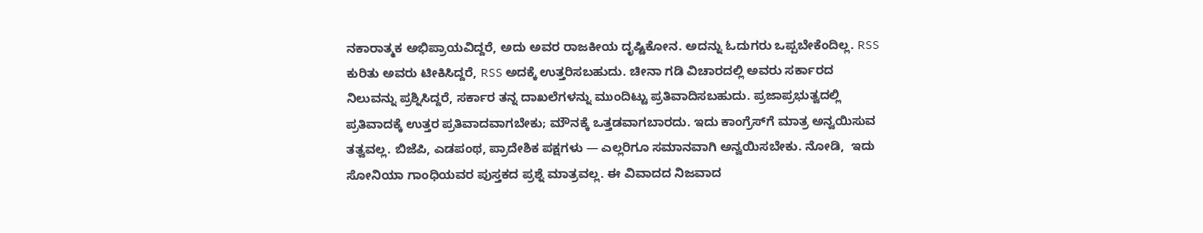ನಕಾರಾತ್ಮಕ ಅಭಿಪ್ರಾಯವಿದ್ದರೆ, ಅದು ಅವರ ರಾಜಕೀಯ ದೃಷ್ಟಿಕೋನ. ಅದನ್ನು ಓದುಗರು ಒಪ್ಪಬೇಕೆಂದಿಲ್ಲ. RSS ಕುರಿತು ಅವರು ಟೀಕಿಸಿದ್ದರೆ, RSS ಅದಕ್ಕೆ ಉತ್ತರಿಸಬಹುದು. ಚೀನಾ ಗಡಿ ವಿಚಾರದಲ್ಲಿ ಅವರು ಸರ್ಕಾರದ ನಿಲುವನ್ನು ಪ್ರಶ್ನಿಸಿದ್ದರೆ, ಸರ್ಕಾರ ತನ್ನ ದಾಖಲೆಗಳನ್ನು ಮುಂದಿಟ್ಟು ಪ್ರತಿವಾದಿಸಬಹುದು. ಪ್ರಜಾಪ್ರಭುತ್ವದಲ್ಲಿ ಪ್ರತಿವಾದಕ್ಕೆ ಉತ್ತರ ಪ್ರತಿವಾದವಾಗಬೇಕು; ಮೌನಕ್ಕೆ ಒತ್ತಡವಾಗಬಾರದು. ಇದು ಕಾಂಗ್ರೆಸ್‌ಗೆ ಮಾತ್ರ ಅನ್ವಯಿಸುವ ತತ್ವವಲ್ಲ. ಬಿಜೆಪಿ, ಎಡಪಂಥ, ಪ್ರಾದೇಶಿಕ ಪಕ್ಷಗಳು — ಎಲ್ಲರಿಗೂ ಸಮಾನವಾಗಿ ಅನ್ವಯಿಸಬೇಕು. ನೋಡಿ,  ಇದು ಸೋನಿಯಾ ಗಾಂಧಿಯವರ ಪುಸ್ತಕದ ಪ್ರಶ್ನೆ ಮಾತ್ರವಲ್ಲ. ಈ ವಿವಾದದ ನಿಜವಾದ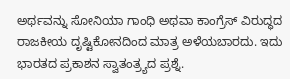ಅರ್ಥವನ್ನು ಸೋನಿಯಾ ಗಾಂಧಿ ಅಥವಾ ಕಾಂಗ್ರೆಸ್ ವಿರುದ್ಧದ ರಾಜಕೀಯ ದೃಷ್ಟಿಕೋನದಿಂದ ಮಾತ್ರ ಅಳೆಯಬಾರದು. ಇದು ಭಾರತದ ಪ್ರಕಾಶನ ಸ್ವಾತಂತ್ರ್ಯದ ಪ್ರಶ್ನೆ.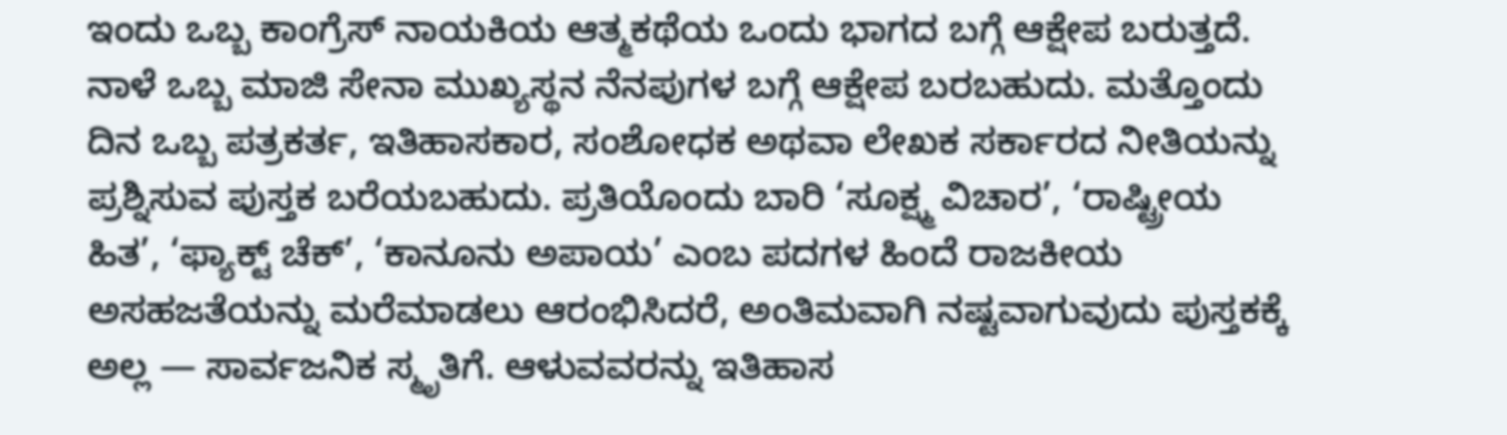ಇಂದು ಒಬ್ಬ ಕಾಂಗ್ರೆಸ್ ನಾಯಕಿಯ ಆತ್ಮಕಥೆಯ ಒಂದು ಭಾಗದ ಬಗ್ಗೆ ಆಕ್ಷೇಪ ಬರುತ್ತದೆ. ನಾಳೆ ಒಬ್ಬ ಮಾಜಿ ಸೇನಾ ಮುಖ್ಯಸ್ಥನ ನೆನಪುಗಳ ಬಗ್ಗೆ ಆಕ್ಷೇಪ ಬರಬಹುದು. ಮತ್ತೊಂದು ದಿನ ಒಬ್ಬ ಪತ್ರಕರ್ತ, ಇತಿಹಾಸಕಾರ, ಸಂಶೋಧಕ ಅಥವಾ ಲೇಖಕ ಸರ್ಕಾರದ ನೀತಿಯನ್ನು ಪ್ರಶ್ನಿಸುವ ಪುಸ್ತಕ ಬರೆಯಬಹುದು. ಪ್ರತಿಯೊಂದು ಬಾರಿ ‘ಸೂಕ್ಷ್ಮ ವಿಚಾರ’, ‘ರಾಷ್ಟ್ರೀಯ ಹಿತ’, ‘ಫ್ಯಾಕ್ಟ್ ಚೆಕ್’, ‘ಕಾನೂನು ಅಪಾಯ’ ಎಂಬ ಪದಗಳ ಹಿಂದೆ ರಾಜಕೀಯ ಅಸಹಜತೆಯನ್ನು ಮರೆಮಾಡಲು ಆರಂಭಿಸಿದರೆ, ಅಂತಿಮವಾಗಿ ನಷ್ಟವಾಗುವುದು ಪುಸ್ತಕಕ್ಕೆ ಅಲ್ಲ — ಸಾರ್ವಜನಿಕ ಸ್ಮೃತಿಗೆ. ಆಳುವವರನ್ನು ಇತಿಹಾಸ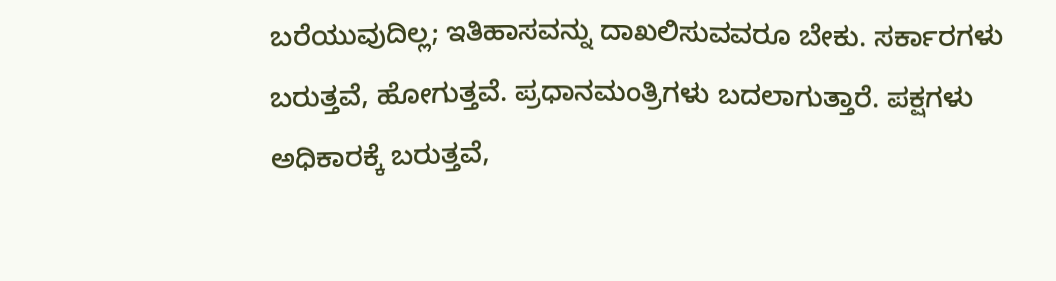ಬರೆಯುವುದಿಲ್ಲ; ಇತಿಹಾಸವನ್ನು ದಾಖಲಿಸುವವರೂ ಬೇಕು. ಸರ್ಕಾರಗಳು ಬರುತ್ತವೆ, ಹೋಗುತ್ತವೆ. ಪ್ರಧಾನಮಂತ್ರಿಗಳು ಬದಲಾಗುತ್ತಾರೆ. ಪಕ್ಷಗಳು ಅಧಿಕಾರಕ್ಕೆ ಬರುತ್ತವೆ,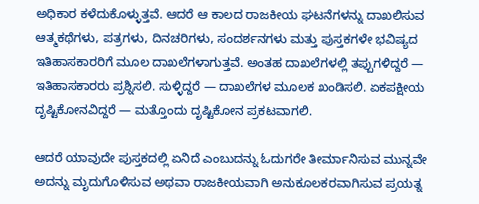ಅಧಿಕಾರ ಕಳೆದುಕೊಳ್ಳುತ್ತವೆ. ಆದರೆ ಆ ಕಾಲದ ರಾಜಕೀಯ ಘಟನೆಗಳನ್ನು ದಾಖಲಿಸುವ ಆತ್ಮಕಥೆಗಳು, ಪತ್ರಗಳು, ದಿನಚರಿಗಳು, ಸಂದರ್ಶನಗಳು ಮತ್ತು ಪುಸ್ತಕಗಳೇ ಭವಿಷ್ಯದ ಇತಿಹಾಸಕಾರರಿಗೆ ಮೂಲ ದಾಖಲೆಗಳಾಗುತ್ತವೆ. ಅಂತಹ ದಾಖಲೆಗಳಲ್ಲಿ ತಪ್ಪುಗಳಿದ್ದರೆ — ಇತಿಹಾಸಕಾರರು ಪ್ರಶ್ನಿಸಲಿ. ಸುಳ್ಳಿದ್ದರೆ — ದಾಖಲೆಗಳ ಮೂಲಕ ಖಂಡಿಸಲಿ. ಏಕಪಕ್ಷೀಯ ದೃಷ್ಟಿಕೋನವಿದ್ದರೆ — ಮತ್ತೊಂದು ದೃಷ್ಟಿಕೋನ ಪ್ರಕಟವಾಗಲಿ.

ಆದರೆ ಯಾವುದೇ ಪುಸ್ತಕದಲ್ಲಿ ಏನಿದೆ ಎಂಬುದನ್ನು ಓದುಗರೇ ತೀರ್ಮಾನಿಸುವ ಮುನ್ನವೇ ಅದನ್ನು ಮೃದುಗೊಳಿಸುವ ಅಥವಾ ರಾಜಕೀಯವಾಗಿ ಅನುಕೂಲಕರವಾಗಿಸುವ ಪ್ರಯತ್ನ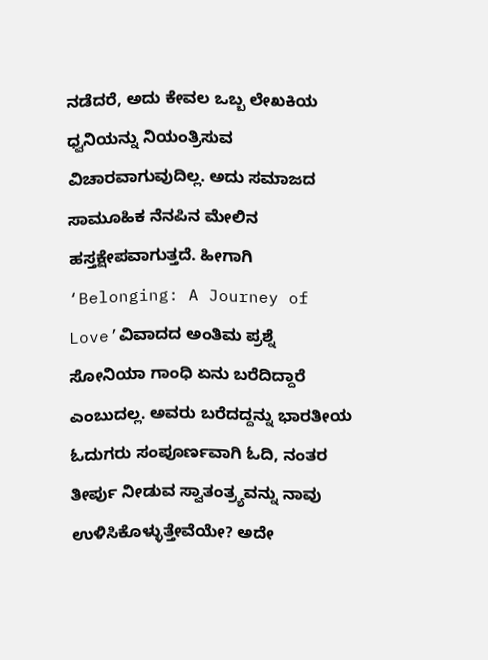ನಡೆದರೆ, ಅದು ಕೇವಲ ಒಬ್ಬ ಲೇಖಕಿಯ ಧ್ವನಿಯನ್ನು ನಿಯಂತ್ರಿಸುವ ವಿಚಾರವಾಗುವುದಿಲ್ಲ. ಅದು ಸಮಾಜದ ಸಾಮೂಹಿಕ ನೆನಪಿನ ಮೇಲಿನ ಹಸ್ತಕ್ಷೇಪವಾಗುತ್ತದೆ. ಹೀಗಾಗಿ ‘Belonging: A Journey of Love’ವಿವಾದದ ಅಂತಿಮ ಪ್ರಶ್ನೆ ಸೋನಿಯಾ ಗಾಂಧಿ ಏನು ಬರೆದಿದ್ದಾರೆ ಎಂಬುದಲ್ಲ. ಅವರು ಬರೆದದ್ದನ್ನು ಭಾರತೀಯ ಓದುಗರು ಸಂಪೂರ್ಣವಾಗಿ ಓದಿ, ನಂತರ ತೀರ್ಪು ನೀಡುವ ಸ್ವಾತಂತ್ರ್ಯವನ್ನು ನಾವು ಉಳಿಸಿಕೊಳ್ಳುತ್ತೇವೆಯೇ? ಅದೇ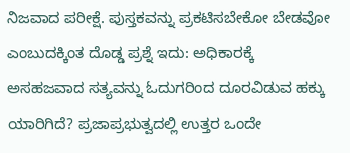ನಿಜವಾದ ಪರೀಕ್ಷೆ. ಪುಸ್ತಕವನ್ನು ಪ್ರಕಟಿಸಬೇಕೋ ಬೇಡವೋ ಎಂಬುದಕ್ಕಿಂತ ದೊಡ್ಡ ಪ್ರಶ್ನೆ ಇದು: ಅಧಿಕಾರಕ್ಕೆ ಅಸಹಜವಾದ ಸತ್ಯವನ್ನು ಓದುಗರಿಂದ ದೂರವಿಡುವ ಹಕ್ಕು ಯಾರಿಗಿದೆ? ಪ್ರಜಾಪ್ರಭುತ್ವದಲ್ಲಿ ಉತ್ತರ ಒಂದೇ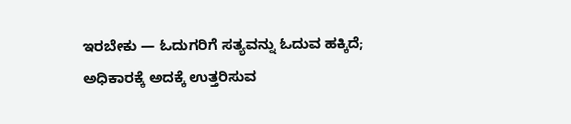ಇರಬೇಕು — ಓದುಗರಿಗೆ ಸತ್ಯವನ್ನು ಓದುವ ಹಕ್ಕಿದೆ; ಅಧಿಕಾರಕ್ಕೆ ಅದಕ್ಕೆ ಉತ್ತರಿಸುವ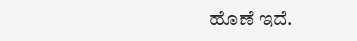ಹೊಣೆ ಇದೆ.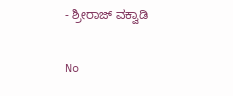- ಶ್ರೀರಾಜ್‌ ವಕ್ವಾಡಿ

No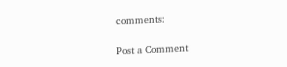comments:

Post a Comment